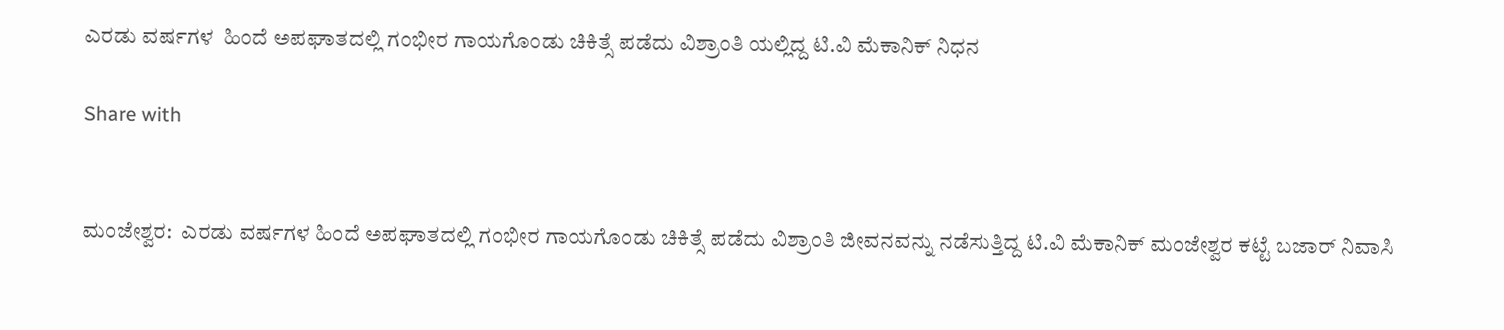ಎರಡು ವರ್ಷಗಳ  ಹಿಂದೆ ಅಪಘಾತದಲ್ಲಿ ಗಂಭೀರ ಗಾಯಗೊಂಡು ಚಿಕಿತ್ಸೆ ಪಡೆದು ವಿಶ್ರಾಂತಿ ಯಲ್ಲಿದ್ದ ಟಿ.ವಿ ಮೆಕಾನಿಕ್ ನಿಧನ

Share with


ಮಂಜೇಶ್ವರ:  ಎರಡು ವರ್ಷಗಳ ಹಿಂದೆ ಅಪಘಾತದಲ್ಲಿ ಗಂಭೀರ ಗಾಯಗೊಂಡು ಚಿಕಿತ್ಸೆ ಪಡೆದು ವಿಶ್ರಾಂತಿ ಜೀವನವನ್ನು ನಡೆಸುತ್ತಿದ್ದ ಟಿ.ವಿ ಮೆಕಾನಿಕ್ ಮಂಜೇಶ್ವರ ಕಟ್ಟೆ ಬಜಾರ್ ನಿವಾಸಿ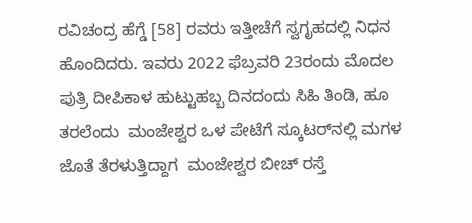ರವಿಚಂದ್ರ ಹೆಗ್ಡೆ [58] ರವರು ಇತ್ತೀಚೆಗೆ ಸ್ವಗೃಹದಲ್ಲಿ ನಿಧನ ಹೊಂದಿದರು. ಇವರು 2022 ಫೆಬ್ರವರಿ 23ರಂದು ಮೊದಲ ಪುತ್ರಿ ದೀಪಿಕಾಳ ಹುಟ್ಟುಹಬ್ಬ ದಿನದಂದು ಸಿಹಿ ತಿಂಡಿ, ಹೂ ತರಲೆಂದು  ಮಂಜೇಶ್ವರ ಒಳ ಪೇಟೆಗೆ ಸ್ಕೂಟರ್‌ನಲ್ಲಿ ಮಗಳ ಜೊತೆ ತೆರಳುತ್ತಿದ್ದಾಗ  ಮಂಜೇಶ್ವರ ಬೀಚ್ ರಸ್ತೆ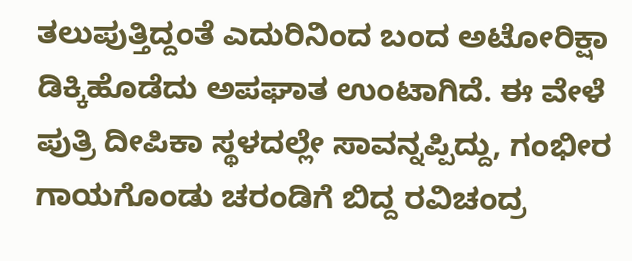ತಲುಪುತ್ತಿದ್ದಂತೆ ಎದುರಿನಿಂದ ಬಂದ ಅಟೋರಿಕ್ಷಾ  ಡಿಕ್ಕಿಹೊಡೆದು ಅಪಘಾತ ಉಂಟಾಗಿದೆ. ಈ ವೇಳೆ ಪುತ್ರಿ ದೀಪಿಕಾ ಸ್ಥಳದಲ್ಲೇ ಸಾವನ್ನಪ್ಪಿದ್ದು, ಗಂಭೀರ ಗಾಯಗೊಂಡು ಚರಂಡಿಗೆ ಬಿದ್ದ ರವಿಚಂದ್ರ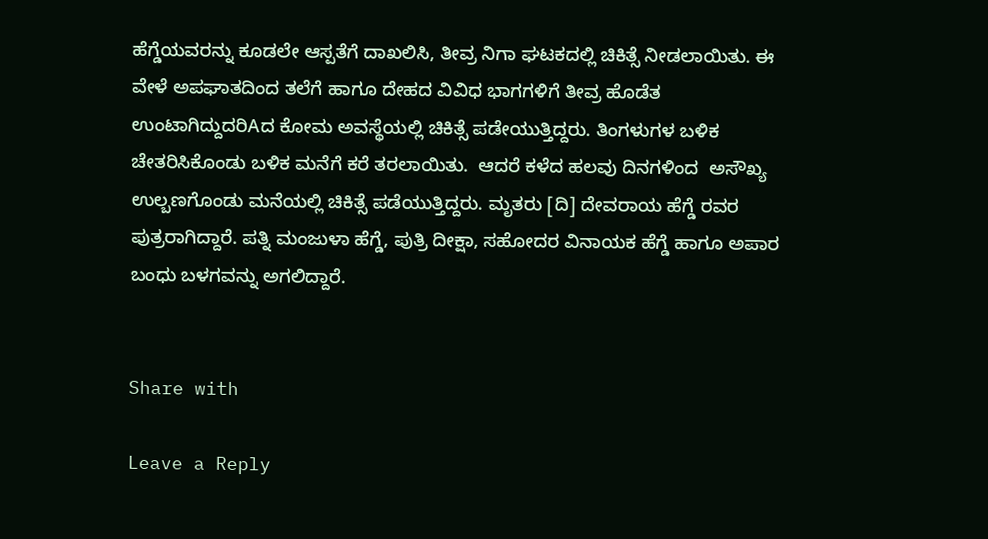ಹೆಗ್ಡೆಯವರನ್ನು ಕೂಡಲೇ ಆಸ್ಪತೆಗೆ ದಾಖಲಿಸಿ, ತೀವ್ರ ನಿಗಾ ಘಟಕದಲ್ಲಿ ಚಿಕಿತ್ಸೆ ನೀಡಲಾಯಿತು. ಈ ವೇಳೆ ಅಪಘಾತದಿಂದ ತಲೆಗೆ ಹಾಗೂ ದೇಹದ ವಿವಿಧ ಭಾಗಗಳಿಗೆ ತೀವ್ರ ಹೊಡೆತ ಉಂಟಾಗಿದ್ದುದರಿAದ ಕೋಮ ಅವಸ್ಥೆಯಲ್ಲಿ ಚಿಕಿತ್ಸೆ ಪಡೇಯುತ್ತಿದ್ದರು. ತಿಂಗಳುಗಳ ಬಳಿಕ ಚೇತರಿಸಿಕೊಂಡು ಬಳಿಕ ಮನೆಗೆ ಕರೆ ತರಲಾಯಿತು.  ಆದರೆ ಕಳೆದ ಹಲವು ದಿನಗಳಿಂದ  ಅಸೌಖ್ಯ ಉಲ್ಬಣಗೊಂಡು ಮನೆಯಲ್ಲಿ ಚಿಕಿತ್ಸೆ ಪಡೆಯುತ್ತಿದ್ದರು. ಮೃತರು [ದಿ] ದೇವರಾಯ ಹೆಗ್ಡೆ ರವರ ಪುತ್ರರಾಗಿದ್ದಾರೆ. ಪತ್ನಿ ಮಂಜುಳಾ ಹೆಗ್ಡೆ, ಪುತ್ರಿ ದೀಕ್ಷಾ, ಸಹೋದರ ವಿನಾಯಕ ಹೆಗ್ಡೆ ಹಾಗೂ ಅಪಾರ ಬಂಧು ಬಳಗವನ್ನು ಅಗಲಿದ್ದಾರೆ.


Share with

Leave a Reply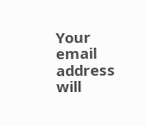Your email address will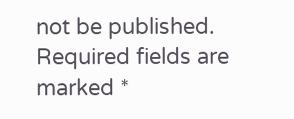not be published. Required fields are marked *